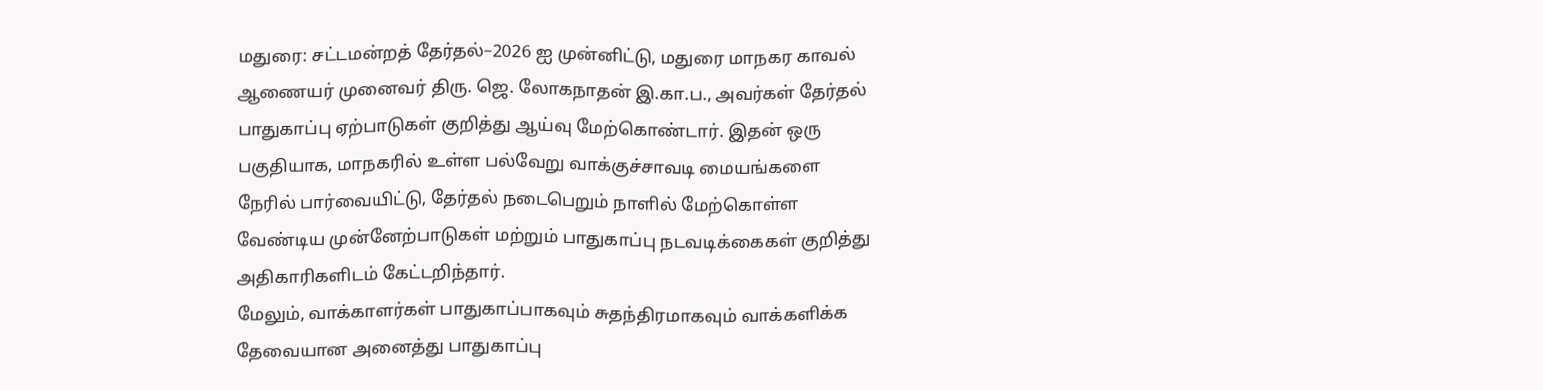மதுரை: சட்டமன்றத் தேர்தல்–2026 ஐ முன்னிட்டு, மதுரை மாநகர காவல் ஆணையர் முனைவர் திரு. ஜெ. லோகநாதன் இ.கா.ப., அவர்கள் தேர்தல் பாதுகாப்பு ஏற்பாடுகள் குறித்து ஆய்வு மேற்கொண்டார். இதன் ஒரு பகுதியாக, மாநகரில் உள்ள பல்வேறு வாக்குச்சாவடி மையங்களை நேரில் பார்வையிட்டு, தேர்தல் நடைபெறும் நாளில் மேற்கொள்ள வேண்டிய முன்னேற்பாடுகள் மற்றும் பாதுகாப்பு நடவடிக்கைகள் குறித்து அதிகாரிகளிடம் கேட்டறிந்தார்.
மேலும், வாக்காளர்கள் பாதுகாப்பாகவும் சுதந்திரமாகவும் வாக்களிக்க தேவையான அனைத்து பாதுகாப்பு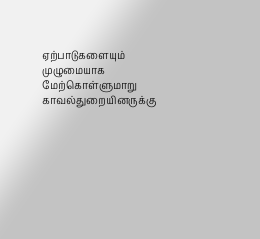ஏற்பாடுகளையும் முழுமையாக மேற்கொள்ளுமாறு காவல்துறையினருக்கு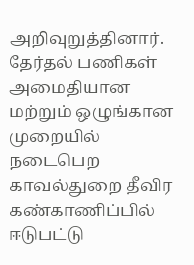அறிவுறுத்தினார். தேர்தல் பணிகள் அமைதியான மற்றும் ஒழுங்கான முறையில் நடைபெற காவல்துறை தீவிர கண்காணிப்பில் ஈடுபட்டு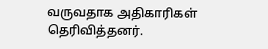வருவதாக அதிகாரிகள் தெரிவித்தனர்.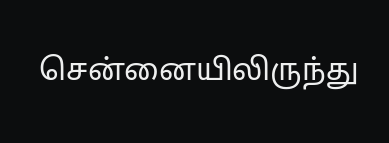சென்னையிலிருந்து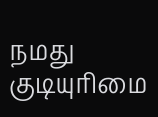நமது குடியுரிமை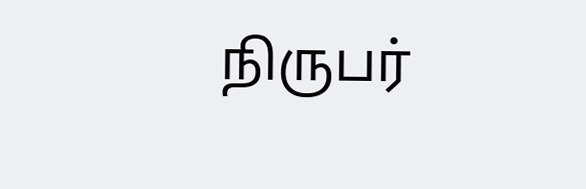நிருபர்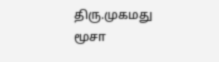திரு.முகமது மூசா